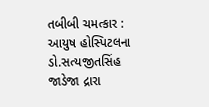તબીબી ચમત્કાર : આયુષ હોસ્પિટલના ડો.સત્યજીતસિંહ જાડેજા દ્રારા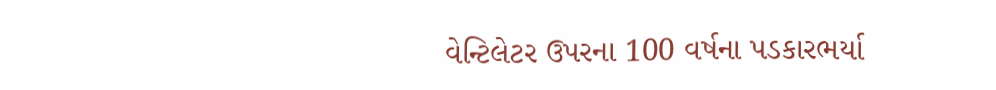વેન્ટિલેટર ઉપરના 100 વર્ષના પડકારભર્યા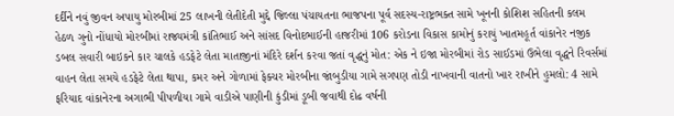દર્દીને નવું જીવન અપાયુ મોરબીમાં 25 લાખની લેતીદેતી મુદ્દે જિલ્લા પંચાયતના ભાજપના પૂર્વ સદસ્ય-રાષ્ટ્રભક્ત સામે ખૂનની કોશિશ સહિતની કલમ હેઠળ ગુનો નોંધાયો મોરબીમાં રાજ્યમંત્રી કાંતિભાઈ અને સાંસદ વિનોદભાઈની હાજરીમાં 106 કરોડના વિકાસ કામોનું કરાયું ખાતમહૂર્ત વાંકાનેર નજીક ડબલ સવારી બાઇકને કાર ચાલકે હડફેટે લેતા માતાજીનાં મંદિરે દર્શન કરવા જતાં વૃદ્ધનું મોત: એક ને ઇજા મોરબીમાં રોડ સાઈડમાં ઉભેલા વૃદ્ધને રિવર્સમાં વાહન લેતા સમયે હડફેટે લેતા થાપા, કમર અને ગોળામાં ફેક્ચર મોરબીના જાંબુડીયા ગામે સગપણ તોડી નાખવાની વાતનો ખાર રાખીને હુમલો: 4 સામે ફરિયાદ વાંકાનેરના અગાભી પીપળીયા ગામે વાડીએ પાણીની કુંડીમાં ડૂબી જવાથી દોઢ વર્ષની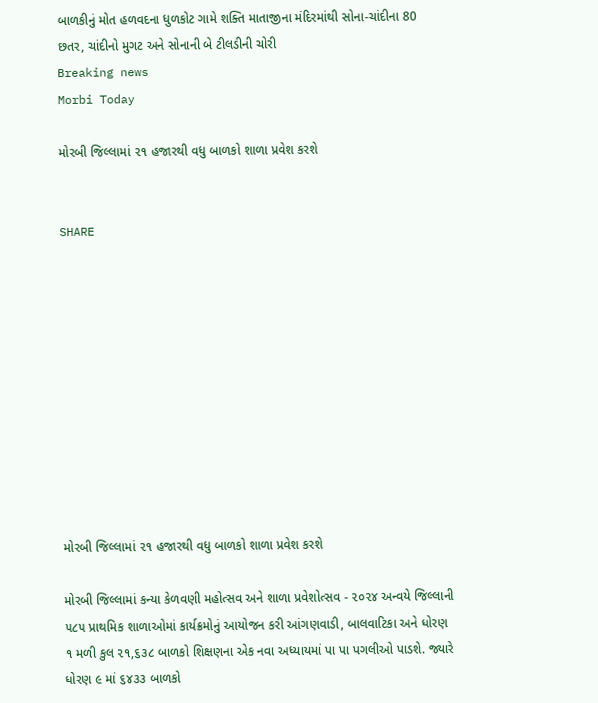બાળકીનું મોત હળવદના ધુળકોટ ગામે શક્તિ માતાજીના મંદિરમાંથી સોના-ચાંદીના 80 છતર, ચાંદીનો મુગટ અને સોનાની બે ટીલડીની ચોરી
Breaking news
Morbi Today

મોરબી જિલ્લામાં ૨૧ હજારથી વધુ બાળકો શાળા પ્રવેશ કરશે


SHARE











મોરબી જિલ્લામાં ૨૧ હજારથી વધુ બાળકો શાળા પ્રવેશ કરશે

મોરબી જિલ્લામાં કન્યા કેળવણી મહોત્સવ અને શાળા પ્રવેશોત્સવ - ૨૦૨૪ અન્વયે જિલ્લાની ૫૮૫ પ્રાથમિક શાળાઓમાં કાર્યક્રમોનું આયોજન કરી આંગણવાડી, બાલવાટિકા અને ધોરણ ૧ મળી કુલ ૨૧,૬૩૮ બાળકો શિક્ષણના એક નવા અધ્યાયમાં પા પા પગલીઓ પાડશે. જ્યારે ધોરણ ૯ માં ૬૪૩૩ બાળકો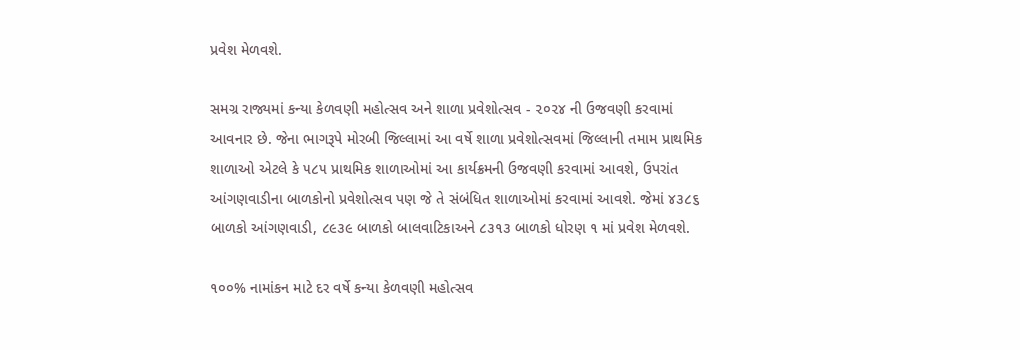પ્રવેશ મેળવશે.

સમગ્ર રાજ્યમાં કન્યા કેળવણી મહોત્સવ અને શાળા પ્રવેશોત્સવ - ૨૦૨૪ ની ઉજવણી કરવામાં આવનાર છે. જેના ભાગરૂપે મોરબી જિલ્લામાં આ વર્ષે શાળા પ્રવેશોત્સવમાં જિલ્લાની તમામ પ્રાથમિક શાળાઓ એટલે કે ૫૮૫ પ્રાથમિક શાળાઓમાં આ કાર્યક્રમની ઉજવણી કરવામાં આવશે, ઉપરાંત આંગણવાડીના બાળકોનો પ્રવેશોત્સવ પણ જે તે સંબંધિત શાળાઓમાં કરવામાં આવશે. જેમાં ૪૩૮૬ બાળકો આંગણવાડી, ૮૯૩૯ બાળકો બાલવાટિકાઅને ૮૩૧૩ બાળકો ધોરણ ૧ માં પ્રવેશ મેળવશે.

૧૦૦% નામાંકન માટે દર વર્ષે કન્યા કેળવણી મહોત્સવ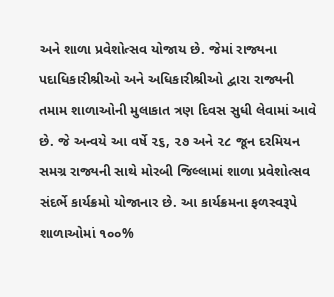અને શાળા પ્રવેશોત્સવ યોજાય છે. જેમાં રાજ્યના પદાધિકારીશ્રીઓ અને અધિકારીશ્રીઓ દ્વારા રાજ્યની તમામ શાળાઓની મુલાકાત ત્રણ દિવસ સુધી લેવામાં આવે છે. જે અન્વયે આ વર્ષે ૨૬, ૨૭ અને ૨૮ જૂન દરમિયન સમગ્ર રાજ્યની સાથે મોરબી જિલ્લામાં શાળા પ્રવેશોત્સવ સંદર્ભે કાર્યક્રમો યોજાનાર છે. આ કાર્યક્રમના ફળસ્વરૂપે શાળાઓમાં ૧૦૦%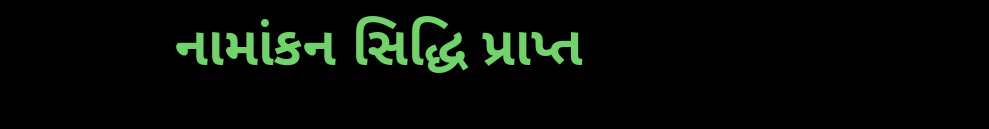નામાંકન સિદ્ધિ પ્રાપ્ત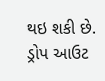થઇ શકી છે. ડ્રોપ આઉટ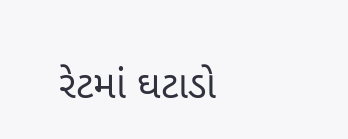રેટમાં ઘટાડો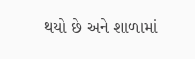થયો છે અને શાળામાં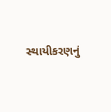સ્થાયીકરણનું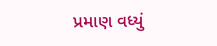પ્રમાણ વધ્યું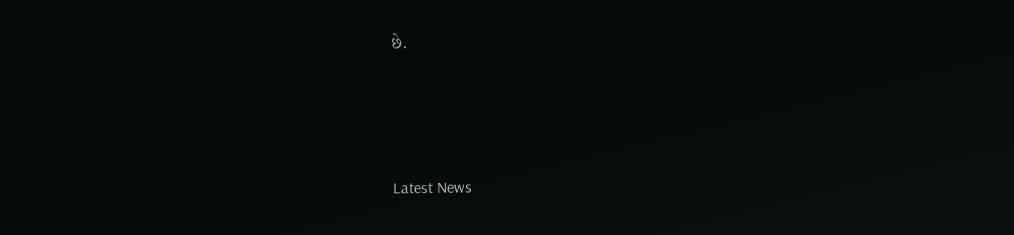છે.






Latest News